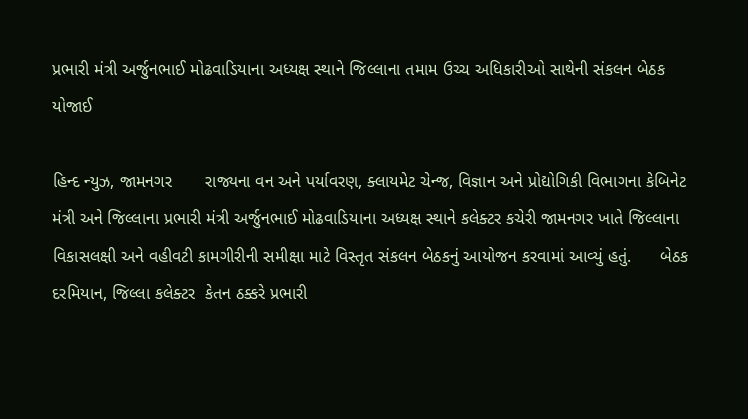પ્રભારી મંત્રી અર્જુનભાઈ મોઢવાડિયાના અધ્યક્ષ સ્થાને જિલ્લાના તમામ ઉચ્ચ અધિકારીઓ સાથેની સંકલન બેઠક યોજાઈ

હિન્દ ન્યુઝ, જામનગર       રાજ્યના વન અને પર્યાવરણ, ક્લાયમેટ ચેન્જ, વિજ્ઞાન અને પ્રોદ્યોગિકી વિભાગના કેબિનેટ મંત્રી અને જિલ્લાના પ્રભારી મંત્રી અર્જુનભાઈ મોઢવાડિયાના અધ્યક્ષ સ્થાને કલેક્ટર કચેરી જામનગર ખાતે જિલ્લાના વિકાસલક્ષી અને વહીવટી કામગીરીની સમીક્ષા માટે વિસ્તૃત સંકલન બેઠકનું આયોજન કરવામાં આવ્યું હતું.      બેઠક દરમિયાન, જિલ્લા કલેક્ટર  કેતન ઠક્કરે પ્રભારી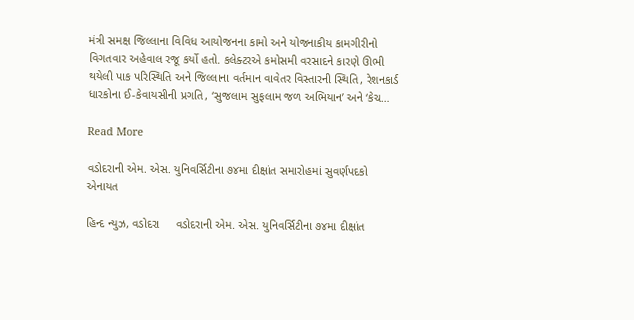મંત્રી સમક્ષ જિલ્લાના વિવિધ આયોજનના કામો અને યોજનાકીય કામગીરીનો વિગતવાર અહેવાલ રજૂ કર્યો હતો. કલેક્ટરએ કમોસમી વરસાદને કારણે ઊભી થયેલી પાક પરિસ્થિતિ અને જિલ્લાના વર્તમાન વાવેતર વિસ્તારની સ્થિતિ, રેશનકાર્ડ ધારકોના ઈ-કેવાયસીની પ્રગતિ, ‘સુજલામ સુફલામ જળ અભિયાન’ અને ‘કેચ…

Read More

વડોદરાની એમ. એસ. યુનિવર્સિટીના ૭૪મા દીક્ષાંત સમારોહમાં સુવર્ણપદકો એનાયત

હિન્દ ન્યુઝ, વડોદરા     વડોદરાની એમ. એસ. યુનિવર્સિટીના ૭૪મા દીક્ષાંત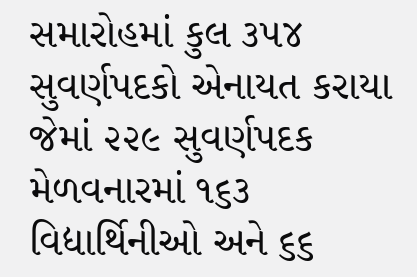સમારોહમાં કુલ ૩૫૪ સુવર્ણપદકો એનાયત કરાયા જેમાં ૨૨૯ સુવર્ણપદક મેળવનારમાં ૧૬૩ વિદ્યાર્થિનીઓ અને ૬૬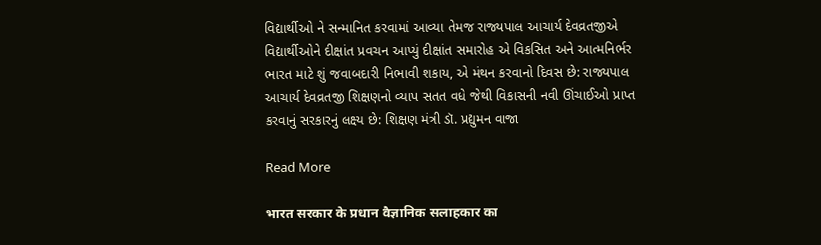વિદ્યાર્થીઓ ને સન્માનિત કરવામાં આવ્યા તેમજ રાજ્યપાલ આચાર્ય દેવવ્રતજીએ વિદ્યાર્થીઓને દીક્ષાંત પ્રવચન આપ્યું દીક્ષાંત સમારોહ એ વિકસિત અને આત્મનિર્ભર ભારત માટે શું જવાબદારી નિભાવી શકાય, એ મંથન કરવાનો દિવસ છે: રાજ્યપાલ આચાર્ય દેવવ્રતજી શિક્ષણનો વ્યાપ સતત વધે જેથી વિકાસની નવી ઊંચાઈઓ પ્રાપ્ત કરવાનું સરકારનું લક્ષ્ય છે: શિક્ષણ મંત્રી ડૉ. પ્રદ્યુમન વાજા

Read More

भारत सरकार के प्रधान वैज्ञानिक सलाहकार का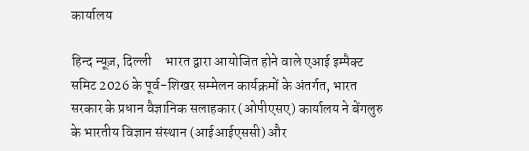कार्यालय

हिन्द न्यूज़, दिल्ली     भारत द्वारा आयोजित होने वाले एआई इम्पैक्ट समिट 2026 के पूर्व-शिखर सम्मेलन कार्यक्रमों के अंतर्गत, भारत सरकार के प्रधान वैज्ञानिक सलाहकार (ओपीएसए) कार्यालय ने बेंगलुरु के भारतीय विज्ञान संस्थान (आईआईएससी) और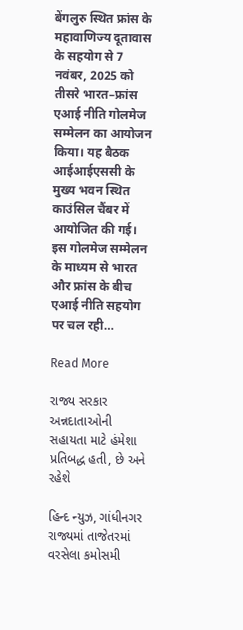बेंगलुरु स्थित फ्रांस के महावाणिज्य दूतावास के सहयोग से 7 नवंबर, 2025 को तीसरे भारत–फ्रांस एआई नीति गोलमेज सम्मेलन का आयोजन किया। यह बैठक आईआईएससी के मुख्य भवन स्थित काउंसिल चैंबर में आयोजित की गई।     इस गोलमेज सम्मेलन के माध्यम से भारत और फ्रांस के बीच एआई नीति सहयोग पर चल रही…

Read More

રાજ્ય સરકાર અન્નદાતાઓની સહાયતા માટે હંમેશા પ્રતિબદ્ધ હતી, છે અને રહેશે

હિન્દ ન્યુઝ, ગાંધીનગર     રાજ્યમાં તાજેતરમાં વરસેલા કમોસમી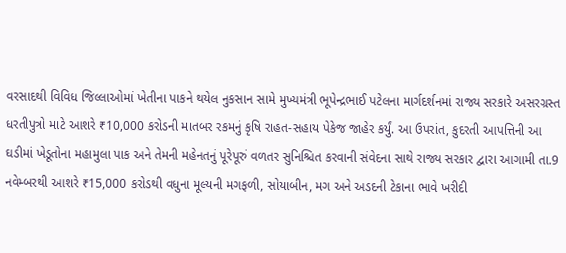વરસાદથી વિવિધ જિલ્લાઓમાં ખેતીના પાકને થયેલ નુકસાન સામે મુખ્યમંત્રી ભૂપેન્દ્રભાઈ પટેલના માર્ગદર્શનમાં રાજ્ય સરકારે અસરગ્રસ્ત ધરતીપુત્રો માટે આશરે ₹10,000 કરોડની માતબર રકમનું કૃષિ રાહત-સહાય પેકેજ જાહેર કર્યું. આ ઉપરાંત, કુદરતી આપત્તિની આ ઘડીમાં ખેડૂતોના મહામુલા પાક અને તેમની મહેનતનું પૂરેપૂરું વળતર સુનિશ્ચિત કરવાની સંવેદના સાથે રાજ્ય સરકાર દ્વારા આગામી તા.9 નવેમ્બરથી આશરે ₹15,000 કરોડથી વધુના મૂલ્યની મગફળી, સોયાબીન, મગ અને અડદની ટેકાના ભાવે ખરીદી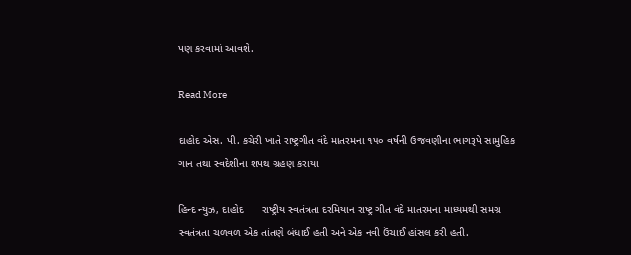પણ કરવામાં આવશે.

Read More

દાહોદ એસ. પી. કચેરી ખાતે રાષ્ટ્રગીત વંદે માતરમના ૧૫૦ વર્ષની ઉજવણીના ભાગરૂપે સામુહિક ગાન તથા સ્વદેશીના શપથ ગ્રહણ કરાયા

હિન્દ ન્યુઝ, દાહોદ      રાષ્ટ્રીય સ્વતંત્રતા દરમિયાન રાષ્ટ્ર ગીત વંદે માતરમના માધ્યમથી સમગ્ર સ્વતંત્રતા ચળવળ એક તાંતણે બંધાઈ હતી અને એક નવી ઉંચાઈ હાંસલ કરી હતી.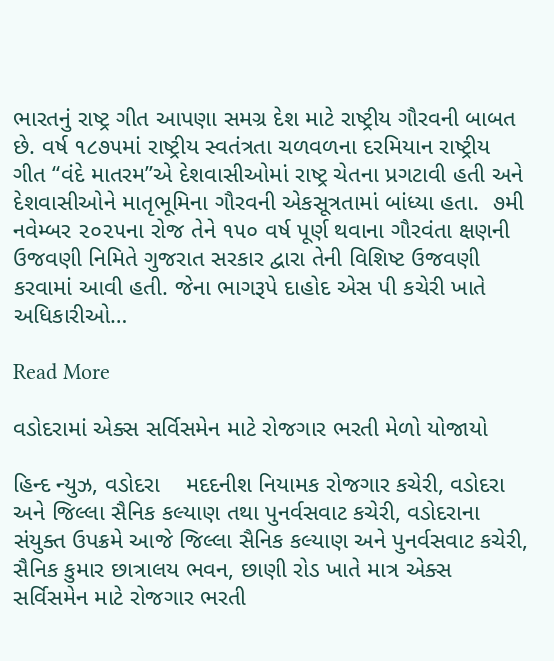ભારતનું રાષ્ટ્ર ગીત આપણા સમગ્ર દેશ માટે રાષ્ટ્રીય ગૌરવની બાબત છે. વર્ષ ૧૮૭૫માં રાષ્ટ્રીય સ્વતંત્રતા ચળવળના દરમિયાન રાષ્ટ્રીય ગીત ‘‘વંદે માતરમ’’એ દેશવાસીઓમાં રાષ્ટ્ર ચેતના પ્રગટાવી હતી અને દેશવાસીઓને માતૃભૂમિના ગૌરવની એકસૂત્રતામાં બાંધ્યા હતા.  ૭મી નવેમ્બર ૨૦૨૫ના રોજ તેને ૧૫૦ વર્ષ પૂર્ણ થવાના ગૌરવંતા ક્ષણની ઉજવણી નિમિતે ગુજરાત સરકાર દ્વારા તેની વિશિષ્ટ ઉજવણી કરવામાં આવી હતી. જેના ભાગરૂપે દાહોદ એસ પી કચેરી ખાતે અધિકારીઓ…

Read More

વડોદરામાં એક્સ સર્વિસમેન માટે રોજગાર ભરતી મેળો યોજાયો

હિન્દ ન્યુઝ, વડોદરા    મદદનીશ નિયામક રોજગાર કચેરી, વડોદરા અને જિલ્લા સૈનિક કલ્યાણ તથા પુનર્વસવાટ કચેરી, વડોદરાના સંયુક્ત ઉપક્રમે આજે જિલ્લા સૈનિક કલ્યાણ અને પુનર્વસવાટ કચેરી, સૈનિક કુમાર છાત્રાલય ભવન, છાણી રોડ ખાતે માત્ર એક્સ સર્વિસમેન માટે રોજગાર ભરતી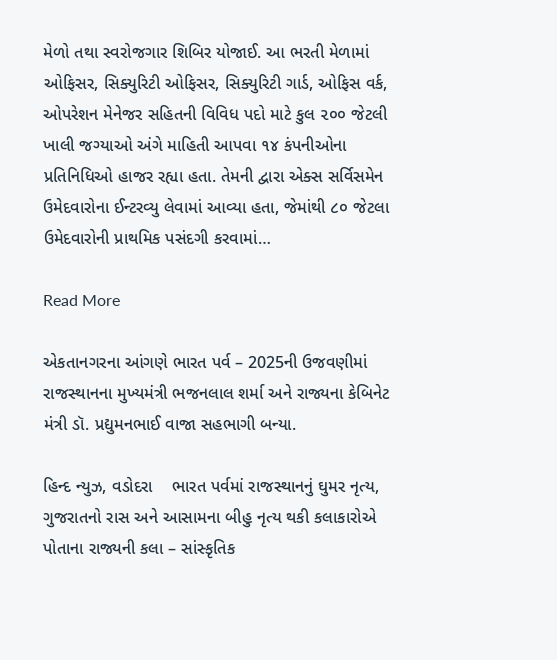મેળો તથા સ્વરોજગાર શિબિર યોજાઈ. આ ભરતી મેળામાં ઓફિસર, સિક્યુરિટી ઓફિસર, સિક્યુરિટી ગાર્ડ, ઓફિસ વર્ક, ઓપરેશન મેનેજર સહિતની વિવિધ પદો માટે કુલ ૨૦૦ જેટલી ખાલી જગ્યાઓ અંગે માહિતી આપવા ૧૪ કંપનીઓના પ્રતિનિધિઓ હાજર રહ્યા હતા. તેમની દ્વારા એક્સ સર્વિસમેન ઉમેદવારોના ઈન્ટરવ્યુ લેવામાં આવ્યા હતા, જેમાંથી ૮૦ જેટલા ઉમેદવારોની પ્રાથમિક પસંદગી કરવામાં…

Read More

એકતાનગરના આંગણે ભારત પર્વ – 2025ની ઉજવણીમાં રાજસ્થાનના મુખ્યમંત્રી ભજનલાલ શર્મા અને રાજ્યના કેબિનેટ મંત્રી ડૉ. પ્રદ્યુમનભાઈ વાજા સહભાગી બન્યા.

હિન્દ ન્યુઝ, વડોદરા    ભારત પર્વમાં રાજસ્થાનનું ઘુમર નૃત્ય, ગુજરાતનો રાસ અને આસામના બીહુ નૃત્ય થકી કલાકારોએ પોતાના રાજ્યની કલા – સાંસ્કૃતિક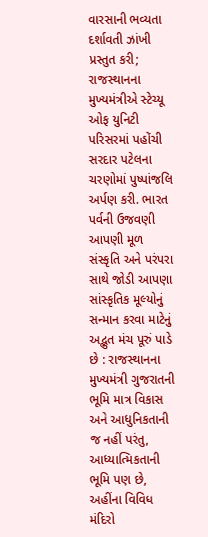વારસાની ભવ્યતા દર્શાવતી ઝાંખી પ્રસ્તુત કરી; રાજસ્થાનના મુખ્યમંત્રીએ સ્ટેચ્યૂ ઓફ યુનિટી પરિસરમાં પહોંચી સરદાર પટેલના ચરણોમાં પુષ્પાંજલિ અર્પણ કરી. ભારત પર્વની ઉજવણી આપણી મૂળ સંસ્કૃતિ અને પરંપરા સાથે જોડી આપણા સાંસ્કૃતિક મૂલ્યોનું સન્માન કરવા માટેનું અદ્ભુત મંચ પૂરું પાડે છે : રાજસ્થાનના મુખ્યમંત્રી ગુજરાતની ભૂમિ માત્ર વિકાસ અને આધુનિકતાની જ નહીં પરંતુ, આધ્યાત્મિકતાની ભૂમિ પણ છે, અહીંના વિવિધ મંદિરો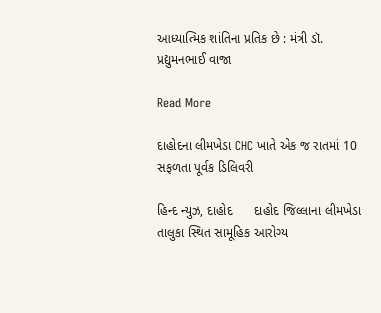આધ્યાત્મિક શાંતિના પ્રતિક છે : મંત્રી ડૉ. પ્રદ્યુમનભાઈ વાજા

Read More

દાહોદના લીમખેડા CHC ખાતે એક જ રાતમાં 10 સફળતા પૂર્વક ડિલિવરી

હિન્દ ન્યુઝ, દાહોદ      દાહોદ જિલ્લાના લીમખેડા તાલુકા સ્થિત સામૂહિક આરોગ્ય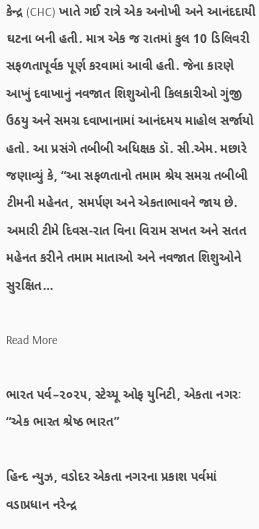કેન્દ્ર (CHC) ખાતે ગઈ રાત્રે એક અનોખી અને આનંદદાયી ઘટના બની હતી. માત્ર એક જ રાતમાં કુલ 10 ડિલિવરી સફળતાપૂર્વક પૂર્ણ કરવામાં આવી હતી. જેના કારણે આખું દવાખાનું નવજાત શિશુઓની કિલકારીઓ ગુંજી ઉઠયુ અને સમગ્ર દવાખાનામાં આનંદમય માહોલ સર્જાયો હતો. આ પ્રસંગે તબીબી અધિક્ષક ડૉ. સી.એમ. મછારે જણાવ્યું કે, “આ સફળતાનો તમામ શ્રેય સમગ્ર તબીબી ટીમની મહેનત, સમર્પણ અને એકતાભાવને જાય છે. અમારી ટીમે દિવસ-રાત વિના વિરામ સખત અને સતત મહેનત કરીને તમામ માતાઓ અને નવજાત શિશુઓને સુરક્ષિત…

Read More

ભારત પર્વ–૨૦૨૫, સ્ટેચ્યૂ ઓફ યુનિટી, એકતા નગરઃ “એક ભારત શ્રેષ્ઠ ભારત”

હિન્દ ન્યુઝ, વડોદર એકતા નગરના પ્રકાશ પર્વમાં વડાપ્રધાન નરેન્દ્ર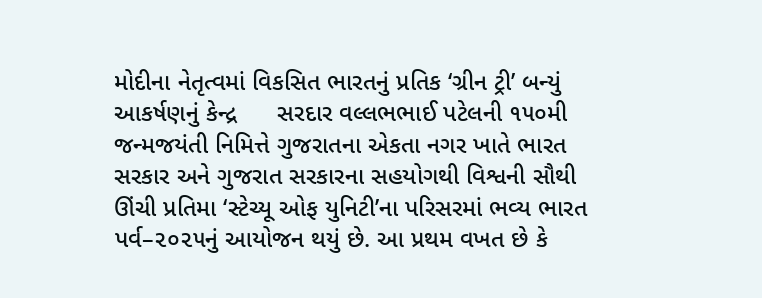મોદીના નેતૃત્વમાં વિકસિત ભારતનું પ્રતિક ‘ગ્રીન ટ્રી’ બન્યું આકર્ષણનું કેન્દ્ર      સરદાર વલ્લભભાઈ પટેલની ૧૫૦મી જન્મજયંતી નિમિત્તે ગુજરાતના એકતા નગર ખાતે ભારત સરકાર અને ગુજરાત સરકારના સહયોગથી વિશ્વની સૌથી ઊંચી પ્રતિમા ‘સ્ટેચ્યૂ ઓફ યુનિટી’ના પરિસરમાં ભવ્ય ભારત પર્વ–૨૦૨૫નું આયોજન થયું છે. આ પ્રથમ વખત છે કે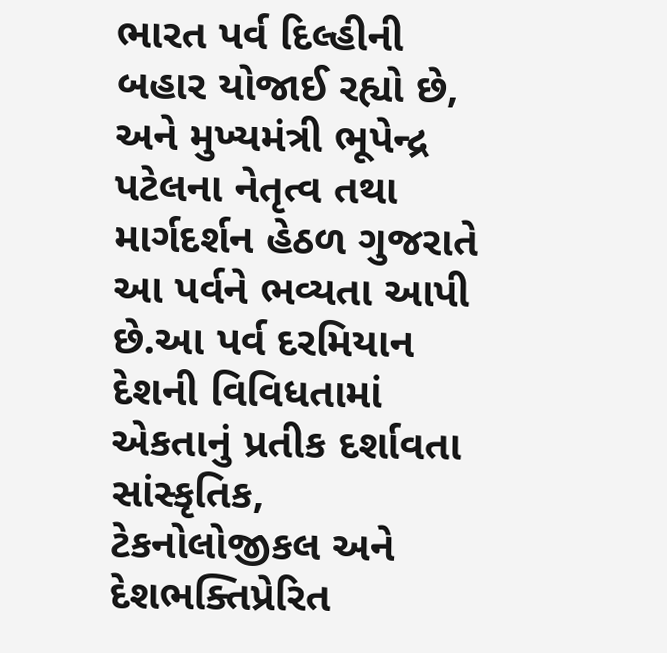ભારત પર્વ દિલ્હીની બહાર યોજાઈ રહ્યો છે, અને મુખ્યમંત્રી ભૂપેન્દ્ર પટેલના નેતૃત્વ તથા માર્ગદર્શન હેઠળ ગુજરાતે આ પર્વને ભવ્યતા આપી છે.આ પર્વ દરમિયાન દેશની વિવિધતામાં એકતાનું પ્રતીક દર્શાવતા સાંસ્કૃતિક, ટેકનોલોજીકલ અને દેશભક્તિપ્રેરિત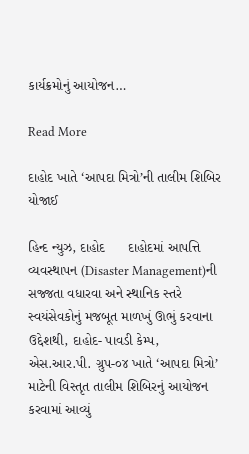કાર્યક્રમોનું આયોજન…

Read More

દાહોદ ખાતે ‘આપદા મિત્રો’ની તાલીમ શિબિર યોજાઈ

હિન્દ ન્યુઝ, દાહોદ      દાહોદમાં આપત્તિ વ્યવસ્થાપન (Disaster Management)ની સજ્જતા વધારવા અને સ્થાનિક સ્તરે સ્વયંસેવકોનું મજબૂત માળખું ઊભું કરવાના ઉદ્દેશથી, દાહોદ- પાવડી કેમ્પ, એસ.આર.પી. ગ્રુપ-૦૪ ખાતે ‘આપદા મિત્રો’ માટેની વિસ્તૃત તાલીમ શિબિરનું આયોજન કરવામાં આવ્યું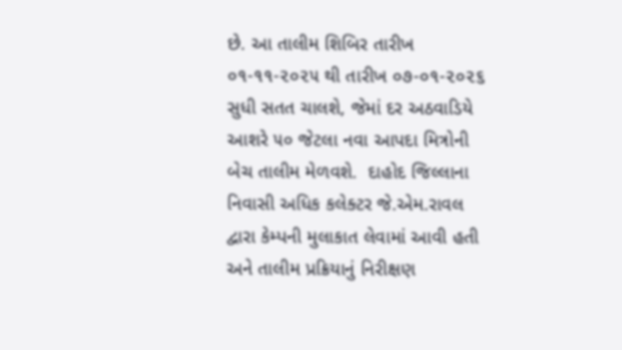છે. આ તાલીમ શિબિર તારીખ ૦૧-૧૧-૨૦૨૫ થી તારીખ ૦૭-૦૧-૨૦૨૬ સુધી સતત ચાલશે, જેમાં દર અઠવાડિયે આશરે ૫૦ જેટલા નવા આપદા મિત્રોની બેચ તાલીમ મેળવશે.  દાહોદ જિલ્લાના નિવાસી અધિક કલેક્ટર જે.એમ.રાવલ દ્વારા કેમ્પની મુલાકાત લેવામાં આવી હતી અને તાલીમ પ્રક્રિયાનું નિરીક્ષણ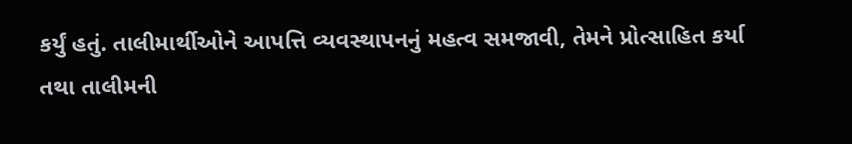કર્યું હતું. તાલીમાર્થીઓને આપત્તિ વ્યવસ્થાપનનું મહત્વ સમજાવી, તેમને પ્રોત્સાહિત કર્યા તથા તાલીમની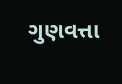ગુણવત્તા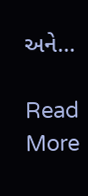અને…

Read More